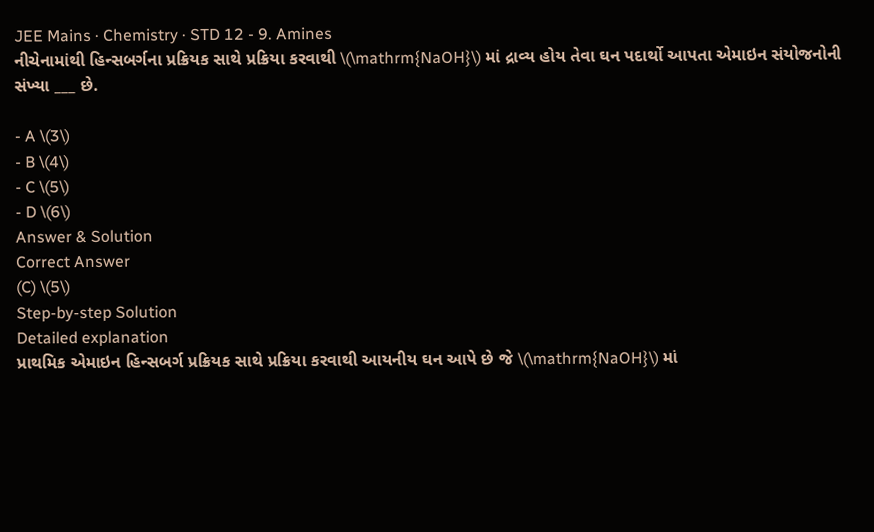JEE Mains · Chemistry · STD 12 - 9. Amines
નીચેનામાંથી હિન્સબર્ગના પ્રક્રિયક સાથે પ્રક્રિયા કરવાથી \(\mathrm{NaOH}\) માં દ્રાવ્ય હોય તેવા ઘન પદાર્થો આપતા એમાઇન સંયોજનોની સંખ્યા ___ છે.

- A \(3\)
- B \(4\)
- C \(5\)
- D \(6\)
Answer & Solution
Correct Answer
(C) \(5\)
Step-by-step Solution
Detailed explanation
પ્રાથમિક એમાઇન હિન્સબર્ગ પ્રક્રિયક સાથે પ્રક્રિયા કરવાથી આયનીય ઘન આપે છે જે \(\mathrm{NaOH}\) માં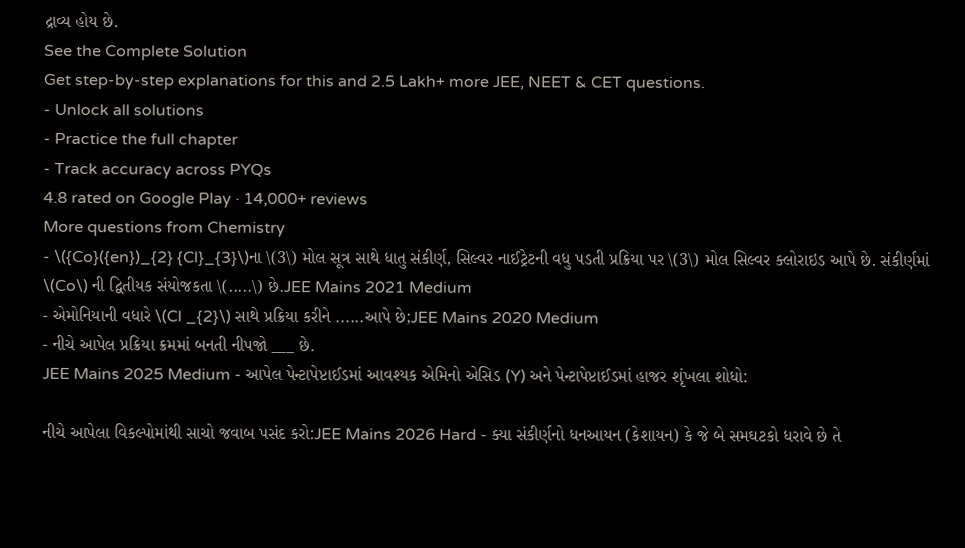દ્રાવ્ય હોય છે.
See the Complete Solution
Get step-by-step explanations for this and 2.5 Lakh+ more JEE, NEET & CET questions.
- Unlock all solutions
- Practice the full chapter
- Track accuracy across PYQs
4.8 rated on Google Play · 14,000+ reviews
More questions from Chemistry
- \({Co}({en})_{2} {Cl}_{3}\)ના \(3\) મોલ સૂત્ર સાથે ધાતુ સંકીર્ણ, સિલ્વર નાઈટ્રેટની વધુ પડતી પ્રક્રિયા પર \(3\) મોલ સિલ્વર ક્લોરાઇડ આપે છે. સંકીર્ણમાં \(Co\) ની દ્વિતીયક સંયોજકતા \(.....\) છે.JEE Mains 2021 Medium
- એમોનિયાની વધારે \(Cl _{2}\) સાથે પ્રક્રિયા કરીને ......આપે છે;JEE Mains 2020 Medium
- નીચે આપેલ પ્રક્રિયા ક્રમમાં બનતી નીપજો ___ છે.
JEE Mains 2025 Medium - આપેલ પેન્ટાપેપ્ટાઈડમાં આવશ્યક એમિનો એસિડ (Y) અને પેન્ટાપેપ્ટાઈડમાં હાજર શૃંખલા શોધો:

નીચે આપેલા વિકલ્પોમાંથી સાચો જવાબ પસંદ કરો:JEE Mains 2026 Hard - ક્યા સંકીર્ણનો ધનઆયન (કેશાયન) કે જે બે સમઘટકો ધરાવે છે તે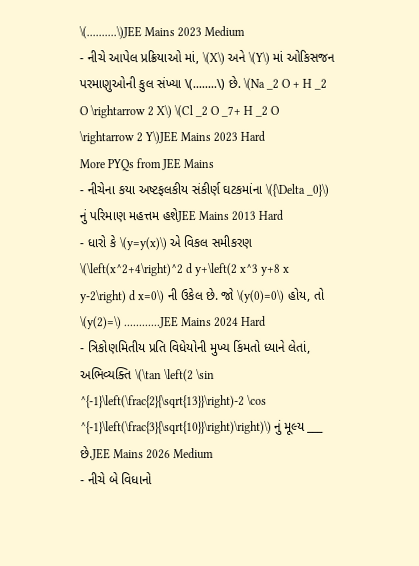\(..........\)JEE Mains 2023 Medium
- નીચે આપેલ પ્રક્રિયાઓ માં, \(X\) અને \(Y\) માં ઓકિસજન પરમાણુઓની કુલ સંખ્યા \(........\) છે. \(Na _2 O + H _2 O \rightarrow 2 X\) \(Cl _2 O _7+ H _2 O \rightarrow 2 Y\)JEE Mains 2023 Hard
More PYQs from JEE Mains
- નીચેના કયા અષ્ટફલકીય સંકીર્ણ ઘટકમાંના \({\Delta _0}\) નું પરિમાણ મહત્તમ હશેJEE Mains 2013 Hard
- ધારો કે \(y=y(x)\) એ વિકલ સમીકરણ \(\left(x^2+4\right)^2 d y+\left(2 x^3 y+8 x y-2\right) d x=0\) ની ઉકેલ છે. જો \(y(0)=0\) હોય, તો \(y(2)=\) ............JEE Mains 2024 Hard
- ત્રિકોણમિતીય પ્રતિ વિધેયોની મુખ્ય કિંમતો ધ્યાને લેતાં, અભિવ્યક્તિ \(\tan \left(2 \sin ^{-1}\left(\frac{2}{\sqrt{13}}\right)-2 \cos ^{-1}\left(\frac{3}{\sqrt{10}}\right)\right)\) નું મૂલ્ય ___ છે.JEE Mains 2026 Medium
- નીચે બે વિધાનો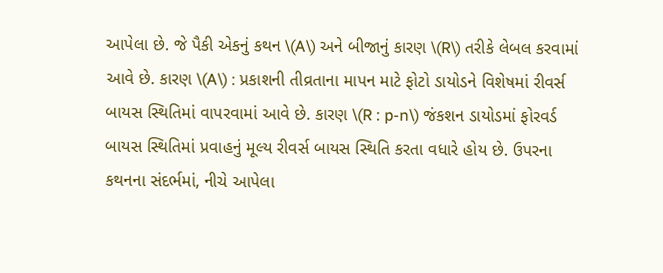આપેલા છે. જે પૈકી એકનું કથન \(A\) અને બીજાનું કારણ \(R\) તરીકે લેબલ કરવામાં આવે છે. કારણ \(A\) : પ્રકાશની તીવ્રતાના માપન માટે ફોટો ડાયોડને વિશેષમાં રીવર્સ બાયસ સ્થિતિમાં વાપરવામાં આવે છે. કારણ \(R : p-n\) જંકશન ડાયોડમાં ફોરવર્ડ બાયસ સ્થિતિમાં પ્રવાહનું મૂલ્ય રીવર્સ બાયસ સ્થિતિ કરતા વધારે હોય છે. ઉપરના કથનના સંદર્ભમાં, નીચે આપેલા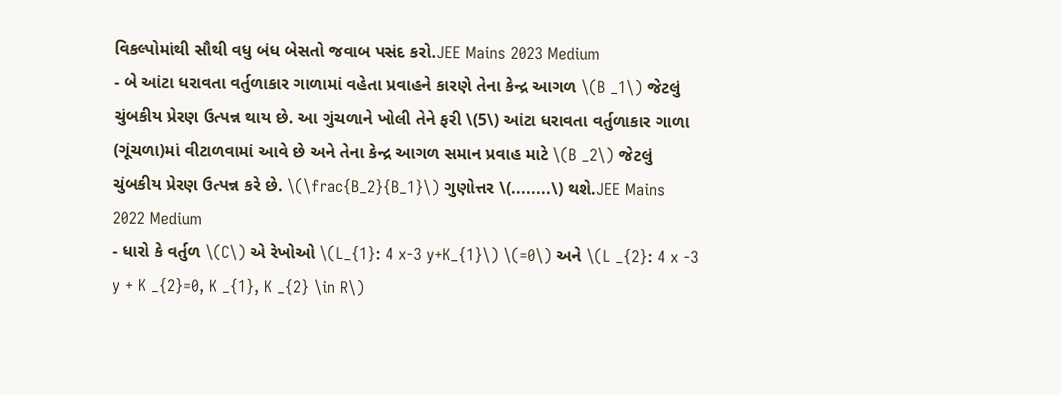વિકલ્પોમાંથી સૌથી વધુ બંધ બેસતો જવાબ પસંદ કરો.JEE Mains 2023 Medium
- બે આંટા ધરાવતા વર્તુળાકાર ગાળામાં વહેતા પ્રવાહને કારણે તેના કેન્દ્ર આગળ \(B _1\) જેટલું ચુંબકીય પ્રેરણ ઉત્પન્ન થાય છે. આ ગુંચળાને ખોલી તેને ફરી \(5\) આંટા ધરાવતા વર્તુળાકાર ગાળા (ગૂંચળા)માં વીટાળવામાં આવે છે અને તેના કેન્દ્ર આગળ સમાન પ્રવાહ માટે \(B _2\) જેટલું ચુંબકીય પ્રેરણ ઉત્પન્ન કરે છે. \(\frac{B_2}{B_1}\) ગુણોત્તર \(........\) થશે.JEE Mains 2022 Medium
- ધારો કે વર્તુળ \(C\) એ રેખોઓ \(L_{1}: 4 x-3 y+K_{1}\) \(=0\) અને \(L _{2}: 4 x -3 y + K _{2}=0, K _{1}, K _{2} \in R\)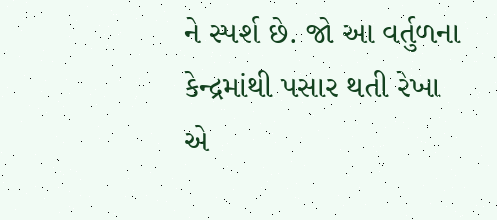ને સ્પર્શ છે. જો આ વર્તુળના કેન્દ્રમાંથી પસાર થતી રેખા એ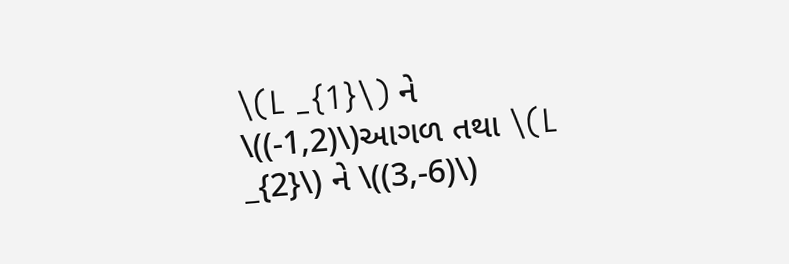\(L _{1}\) ને \((-1,2)\)આગળ તથા \(L _{2}\) ને \((3,-6)\)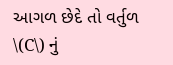આગળ છેદે તો વર્તુળ \(C\) નું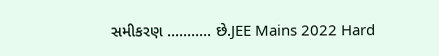સમીકરણ ........... છે.JEE Mains 2022 Hard